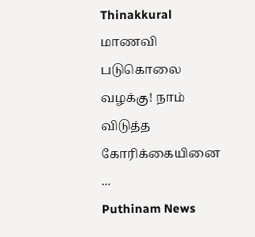Thinakkural
மாணவி படுகொலை வழக்கு! நாம் விடுத்த கோரிக்கையினை ...
Puthinam News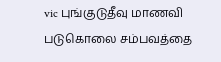vic புங்குடுதீவு மாணவி படுகொலை சம்பவத்தை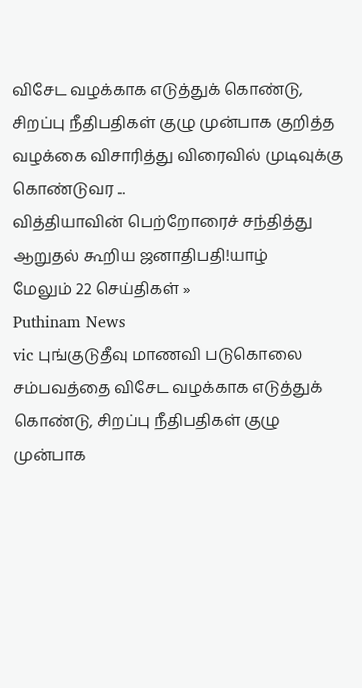விசேட வழக்காக எடுத்துக் கொண்டு, சிறப்பு நீதிபதிகள் குழு முன்பாக குறித்த வழக்கை விசாரித்து விரைவில் முடிவுக்கு கொண்டுவர ...
வித்தியாவின் பெற்றோரைச் சந்தித்து ஆறுதல் கூறிய ஜனாதிபதி!யாழ்
மேலும் 22 செய்திகள் »
Puthinam News
vic புங்குடுதீவு மாணவி படுகொலை சம்பவத்தை விசேட வழக்காக எடுத்துக் கொண்டு, சிறப்பு நீதிபதிகள் குழு முன்பாக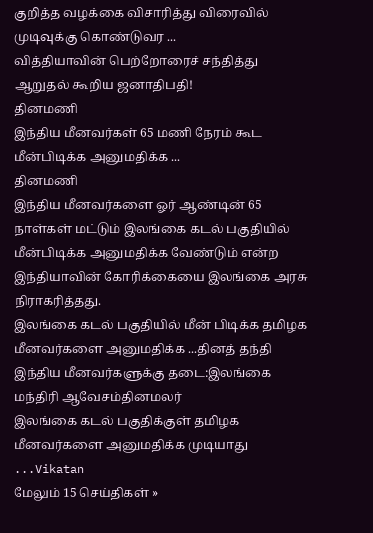குறித்த வழக்கை விசாரித்து விரைவில் முடிவுக்கு கொண்டுவர ...
வித்தியாவின் பெற்றோரைச் சந்தித்து ஆறுதல் கூறிய ஜனாதிபதி!
தினமணி
இந்திய மீனவர்கள் 65 மணி நேரம் கூட மீன்பிடிக்க அனுமதிக்க ...
தினமணி
இந்திய மீனவர்களை ஓர் ஆண்டின் 65 நாள்கள் மட்டும் இலங்கை கடல் பகுதியில் மீன்பிடிக்க அனுமதிக்க வேண்டும் என்ற இந்தியாவின் கோரிக்கையை இலங்கை அரசு நிராகரித்தது.
இலங்கை கடல் பகுதியில் மீன் பிடிக்க தமிழக மீனவர்களை அனுமதிக்க ...தினத் தந்தி
இந்திய மீனவர்களுக்கு தடை:இலங்கை மந்திரி ஆவேசம்தினமலர்
இலங்கை கடல் பகுதிக்குள் தமிழக மீனவர்களை அனுமதிக்க முடியாது ...Vikatan
மேலும் 15 செய்திகள் »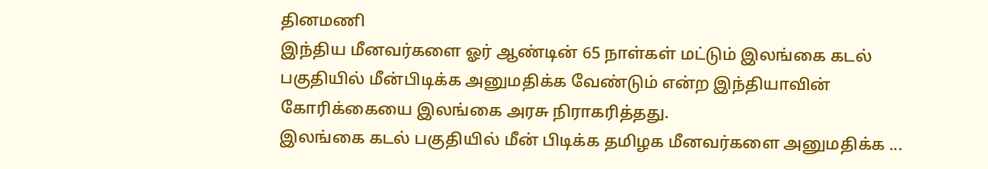தினமணி
இந்திய மீனவர்களை ஓர் ஆண்டின் 65 நாள்கள் மட்டும் இலங்கை கடல் பகுதியில் மீன்பிடிக்க அனுமதிக்க வேண்டும் என்ற இந்தியாவின் கோரிக்கையை இலங்கை அரசு நிராகரித்தது.
இலங்கை கடல் பகுதியில் மீன் பிடிக்க தமிழக மீனவர்களை அனுமதிக்க ...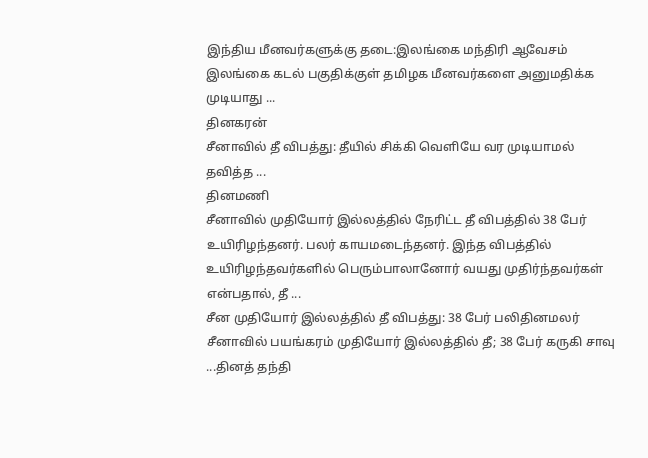இந்திய மீனவர்களுக்கு தடை:இலங்கை மந்திரி ஆவேசம்
இலங்கை கடல் பகுதிக்குள் தமிழக மீனவர்களை அனுமதிக்க முடியாது ...
தினகரன்
சீனாவில் தீ விபத்து: தீயில் சிக்கி வெளியே வர முடியாமல் தவித்த ...
தினமணி
சீனாவில் முதியோர் இல்லத்தில் நேரிட்ட தீ விபத்தில் 38 பேர் உயிரிழந்தனர். பலர் காயமடைந்தனர். இந்த விபத்தில் உயிரிழந்தவர்களில் பெரும்பாலானோர் வயது முதிர்ந்தவர்கள் என்பதால், தீ ...
சீன முதியோர் இல்லத்தில் தீ விபத்து: 38 பேர் பலிதினமலர்
சீனாவில் பயங்கரம் முதியோர் இல்லத்தில் தீ; 38 பேர் கருகி சாவு ...தினத் தந்தி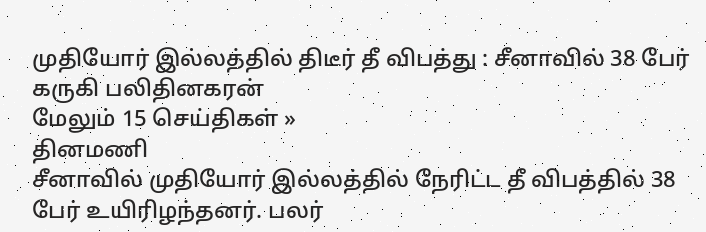முதியோர் இல்லத்தில் திடீர் தீ விபத்து : சீனாவில் 38 பேர் கருகி பலிதினகரன்
மேலும் 15 செய்திகள் »
தினமணி
சீனாவில் முதியோர் இல்லத்தில் நேரிட்ட தீ விபத்தில் 38 பேர் உயிரிழந்தனர். பலர்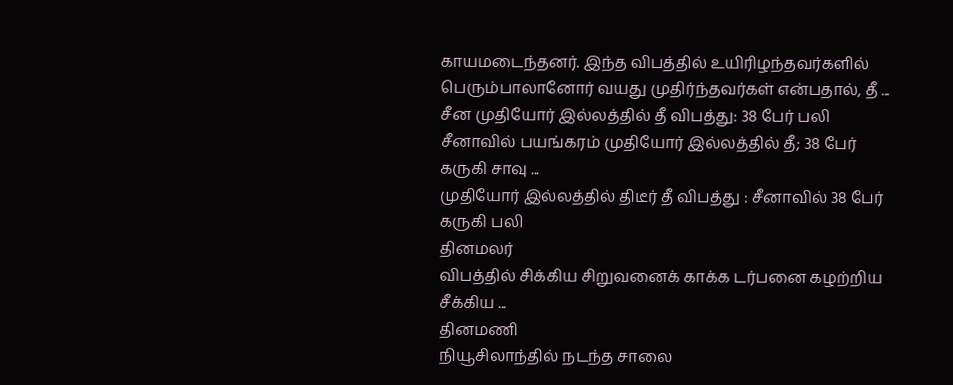காயமடைந்தனர். இந்த விபத்தில் உயிரிழந்தவர்களில் பெரும்பாலானோர் வயது முதிர்ந்தவர்கள் என்பதால், தீ ...
சீன முதியோர் இல்லத்தில் தீ விபத்து: 38 பேர் பலி
சீனாவில் பயங்கரம் முதியோர் இல்லத்தில் தீ; 38 பேர் கருகி சாவு ...
முதியோர் இல்லத்தில் திடீர் தீ விபத்து : சீனாவில் 38 பேர் கருகி பலி
தினமலர்
விபத்தில் சிக்கிய சிறுவனைக் காக்க டர்பனை கழற்றிய சீக்கிய ...
தினமணி
நியூசிலாந்தில் நடந்த சாலை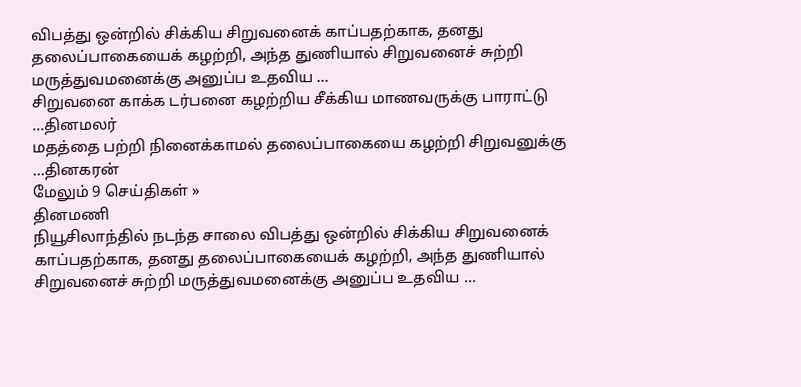விபத்து ஒன்றில் சிக்கிய சிறுவனைக் காப்பதற்காக, தனது தலைப்பாகையைக் கழற்றி, அந்த துணியால் சிறுவனைச் சுற்றி மருத்துவமனைக்கு அனுப்ப உதவிய ...
சிறுவனை காக்க டர்பனை கழற்றிய சீக்கிய மாணவருக்கு பாராட்டு ...தினமலர்
மதத்தை பற்றி நினைக்காமல் தலைப்பாகையை கழற்றி சிறுவனுக்கு ...தினகரன்
மேலும் 9 செய்திகள் »
தினமணி
நியூசிலாந்தில் நடந்த சாலை விபத்து ஒன்றில் சிக்கிய சிறுவனைக் காப்பதற்காக, தனது தலைப்பாகையைக் கழற்றி, அந்த துணியால் சிறுவனைச் சுற்றி மருத்துவமனைக்கு அனுப்ப உதவிய ...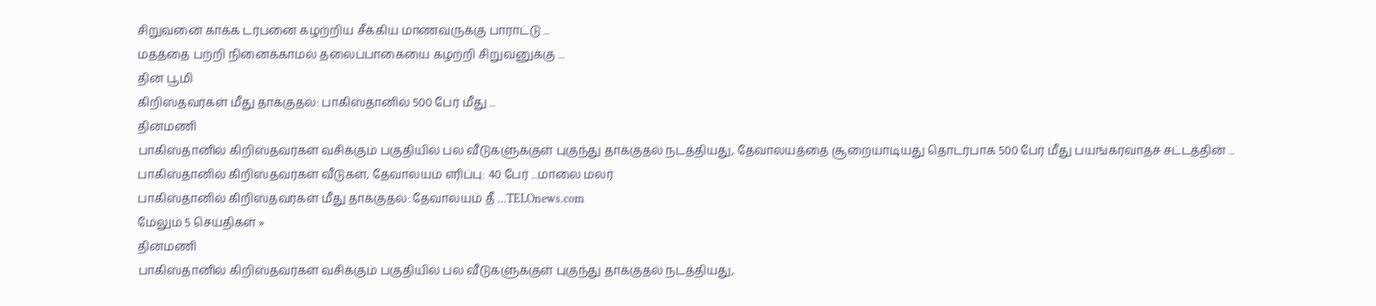சிறுவனை காக்க டர்பனை கழற்றிய சீக்கிய மாணவருக்கு பாராட்டு ...
மதத்தை பற்றி நினைக்காமல் தலைப்பாகையை கழற்றி சிறுவனுக்கு ...
தின பூமி
கிறிஸ்தவர்கள் மீது தாக்குதல்: பாகிஸ்தானில் 500 பேர் மீது ...
தினமணி
பாகிஸ்தானில் கிறிஸ்தவர்கள் வசிக்கும் பகுதியில் பல வீடுகளுக்குள் புகுந்து தாக்குதல் நடத்தியது, தேவாலயத்தை சூறையாடியது தொடர்பாக 500 பேர் மீது பயங்கரவாதச் சட்டத்தின் ...
பாகிஸ்தானில் கிறிஸ்தவர்கள் வீடுகள், தேவாலயம் எரிப்பு: 40 பேர் ...மாலை மலர்
பாகிஸ்தானில் கிறிஸ்தவர்கள் மீது தாக்குதல்: தேவாலயம் தீ ...TELOnews.com
மேலும் 5 செய்திகள் »
தினமணி
பாகிஸ்தானில் கிறிஸ்தவர்கள் வசிக்கும் பகுதியில் பல வீடுகளுக்குள் புகுந்து தாக்குதல் நடத்தியது,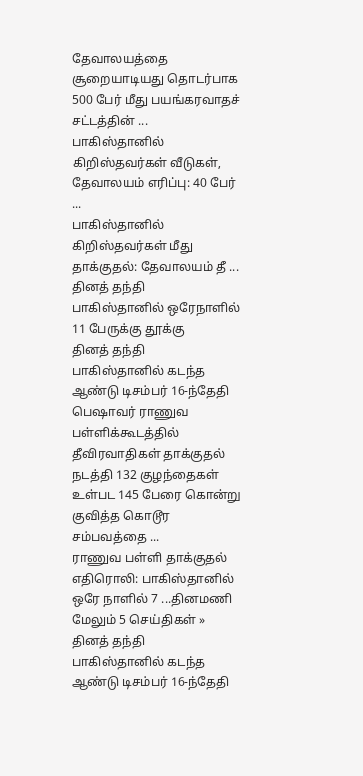தேவாலயத்தை சூறையாடியது தொடர்பாக 500 பேர் மீது பயங்கரவாதச் சட்டத்தின் ...
பாகிஸ்தானில் கிறிஸ்தவர்கள் வீடுகள், தேவாலயம் எரிப்பு: 40 பேர் ...
பாகிஸ்தானில் கிறிஸ்தவர்கள் மீது தாக்குதல்: தேவாலயம் தீ ...
தினத் தந்தி
பாகிஸ்தானில் ஒரேநாளில் 11 பேருக்கு தூக்கு
தினத் தந்தி
பாகிஸ்தானில் கடந்த ஆண்டு டிசம்பர் 16-ந்தேதி பெஷாவர் ராணுவ பள்ளிக்கூடத்தில் தீவிரவாதிகள் தாக்குதல் நடத்தி 132 குழந்தைகள் உள்பட 145 பேரை கொன்று குவித்த கொடூர சம்பவத்தை ...
ராணுவ பள்ளி தாக்குதல் எதிரொலி: பாகிஸ்தானில் ஒரே நாளில் 7 ...தினமணி
மேலும் 5 செய்திகள் »
தினத் தந்தி
பாகிஸ்தானில் கடந்த ஆண்டு டிசம்பர் 16-ந்தேதி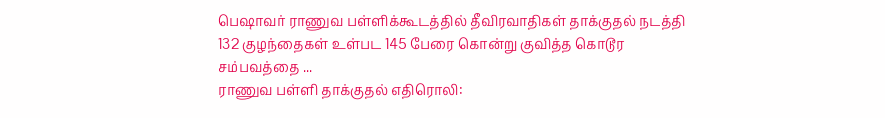பெஷாவர் ராணுவ பள்ளிக்கூடத்தில் தீவிரவாதிகள் தாக்குதல் நடத்தி 132 குழந்தைகள் உள்பட 145 பேரை கொன்று குவித்த கொடூர சம்பவத்தை ...
ராணுவ பள்ளி தாக்குதல் எதிரொலி: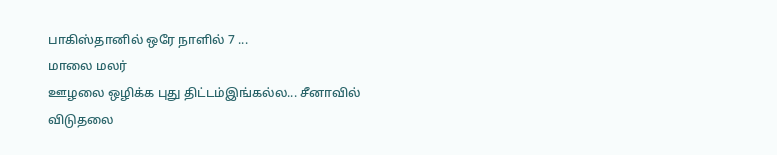பாகிஸ்தானில் ஒரே நாளில் 7 ...
மாலை மலர்
ஊழலை ஒழிக்க புது திட்டம்இங்கல்ல... சீனாவில்
விடுதலை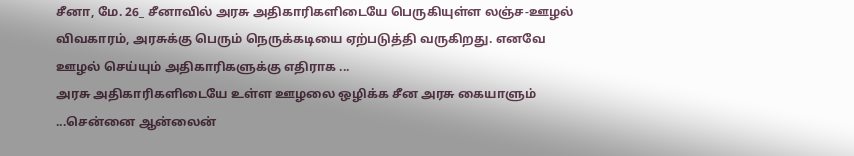சீனா, மே. 26_ சீனாவில் அரசு அதிகாரிகளிடையே பெருகியுள்ள லஞ்ச-ஊழல் விவகாரம், அரசுக்கு பெரும் நெருக்கடியை ஏற்படுத்தி வருகிறது. எனவே ஊழல் செய்யும் அதிகாரிகளுக்கு எதிராக ...
அரசு அதிகாரிகளிடையே உள்ள ஊழலை ஒழிக்க சீன அரசு கையாளும் ...சென்னை ஆன்லைன்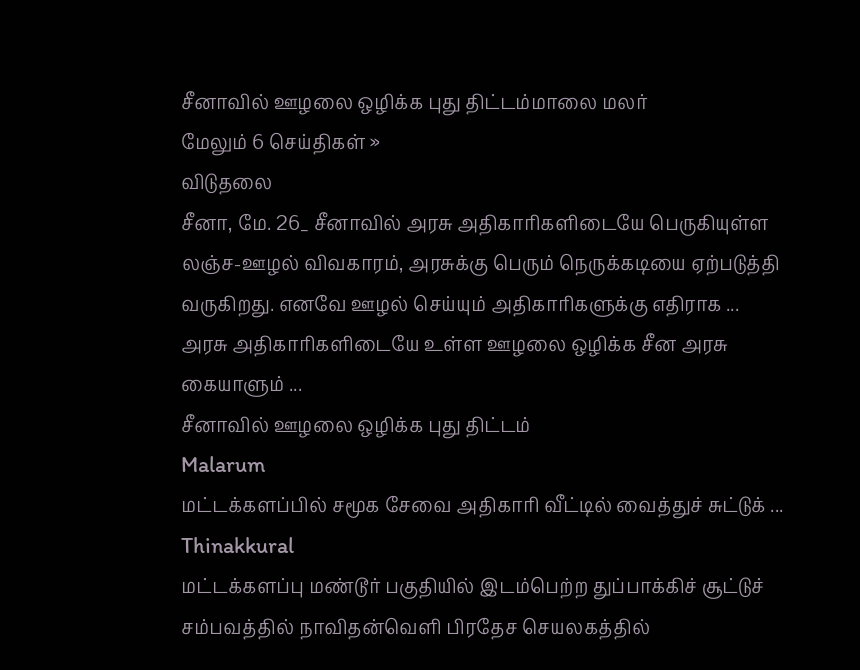சீனாவில் ஊழலை ஒழிக்க புது திட்டம்மாலை மலர்
மேலும் 6 செய்திகள் »
விடுதலை
சீனா, மே. 26_ சீனாவில் அரசு அதிகாரிகளிடையே பெருகியுள்ள லஞ்ச-ஊழல் விவகாரம், அரசுக்கு பெரும் நெருக்கடியை ஏற்படுத்தி வருகிறது. எனவே ஊழல் செய்யும் அதிகாரிகளுக்கு எதிராக ...
அரசு அதிகாரிகளிடையே உள்ள ஊழலை ஒழிக்க சீன அரசு கையாளும் ...
சீனாவில் ஊழலை ஒழிக்க புது திட்டம்
Malarum
மட்டக்களப்பில் சமூக சேவை அதிகாரி வீட்டில் வைத்துச் சுட்டுக் ...
Thinakkural
மட்டக்களப்பு மண்டூர் பகுதியில் இடம்பெற்ற துப்பாக்கிச் சூட்டுச் சம்பவத்தில் நாவிதன்வெளி பிரதேச செயலகத்தில்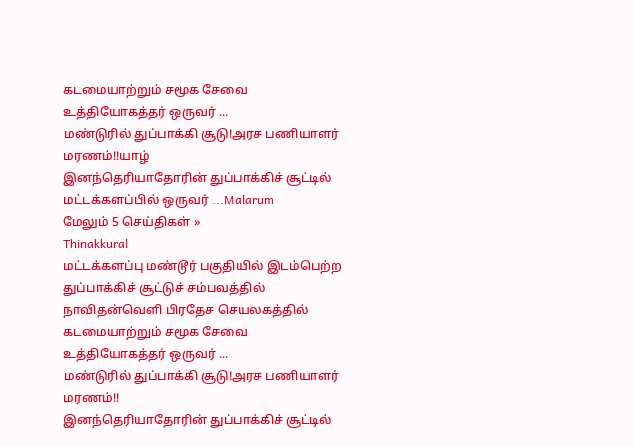கடமையாற்றும் சமூக சேவை உத்தியோகத்தர் ஒருவர் ...
மண்டுரில் துப்பாக்கி சூடு!அரச பணியாளர் மரணம்!!யாழ்
இனந்தெரியாதோரின் துப்பாக்கிச் சூட்டில் மட்டக்களப்பில் ஒருவர் ...Malarum
மேலும் 5 செய்திகள் »
Thinakkural
மட்டக்களப்பு மண்டூர் பகுதியில் இடம்பெற்ற துப்பாக்கிச் சூட்டுச் சம்பவத்தில் நாவிதன்வெளி பிரதேச செயலகத்தில் கடமையாற்றும் சமூக சேவை உத்தியோகத்தர் ஒருவர் ...
மண்டுரில் துப்பாக்கி சூடு!அரச பணியாளர் மரணம்!!
இனந்தெரியாதோரின் துப்பாக்கிச் சூட்டில்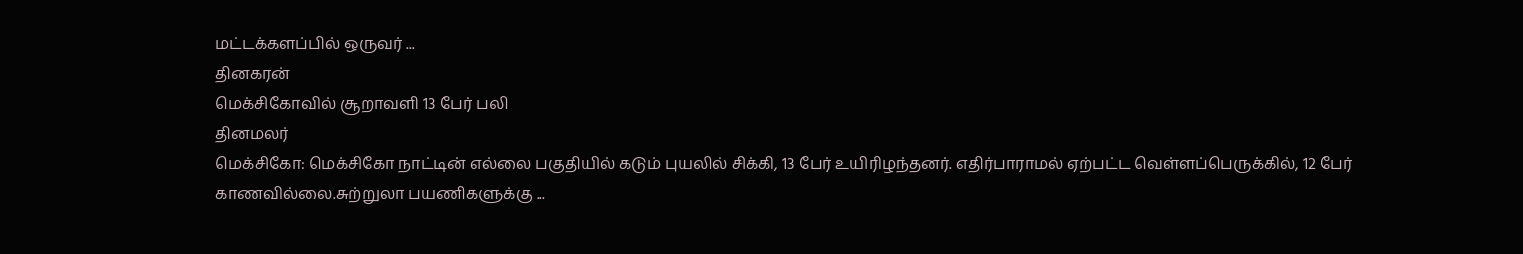மட்டக்களப்பில் ஒருவர் ...
தினகரன்
மெக்சிகோவில் சூறாவளி 13 பேர் பலி
தினமலர்
மெக்சிகோ: மெக்சிகோ நாட்டின் எல்லை பகுதியில் கடும் புயலில் சிக்கி, 13 பேர் உயிரிழந்தனர். எதிர்பாராமல் ஏற்பட்ட வெள்ளப்பெருக்கில், 12 பேர் காணவில்லை.சுற்றுலா பயணிகளுக்கு ...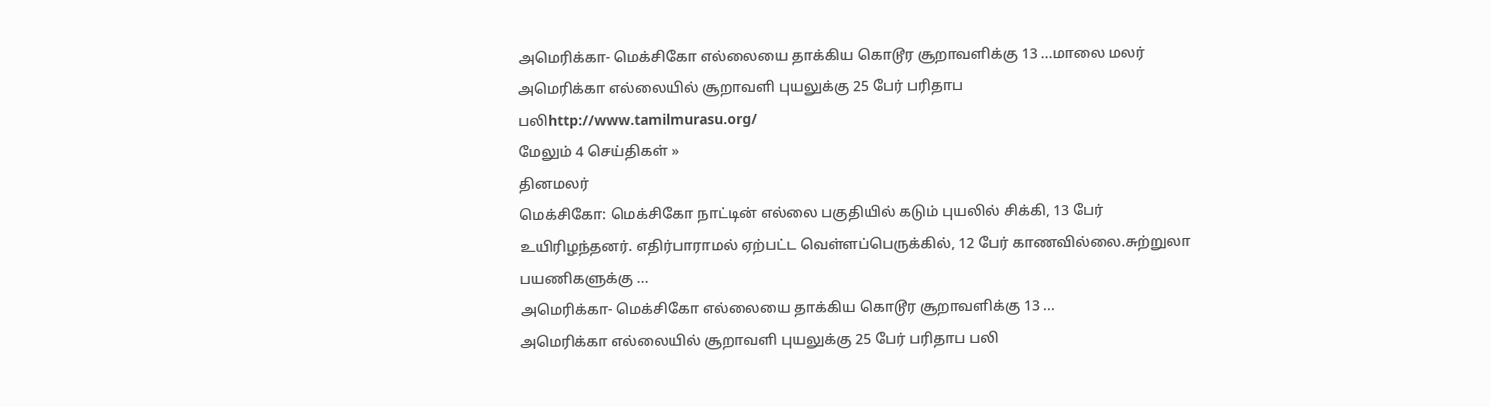அமெரிக்கா- மெக்சிகோ எல்லையை தாக்கிய கொடூர சூறாவளிக்கு 13 ...மாலை மலர்
அமெரிக்கா எல்லையில் சூறாவளி புயலுக்கு 25 பேர் பரிதாப பலிhttp://www.tamilmurasu.org/
மேலும் 4 செய்திகள் »
தினமலர்
மெக்சிகோ: மெக்சிகோ நாட்டின் எல்லை பகுதியில் கடும் புயலில் சிக்கி, 13 பேர் உயிரிழந்தனர். எதிர்பாராமல் ஏற்பட்ட வெள்ளப்பெருக்கில், 12 பேர் காணவில்லை.சுற்றுலா பயணிகளுக்கு ...
அமெரிக்கா- மெக்சிகோ எல்லையை தாக்கிய கொடூர சூறாவளிக்கு 13 ...
அமெரிக்கா எல்லையில் சூறாவளி புயலுக்கு 25 பேர் பரிதாப பலி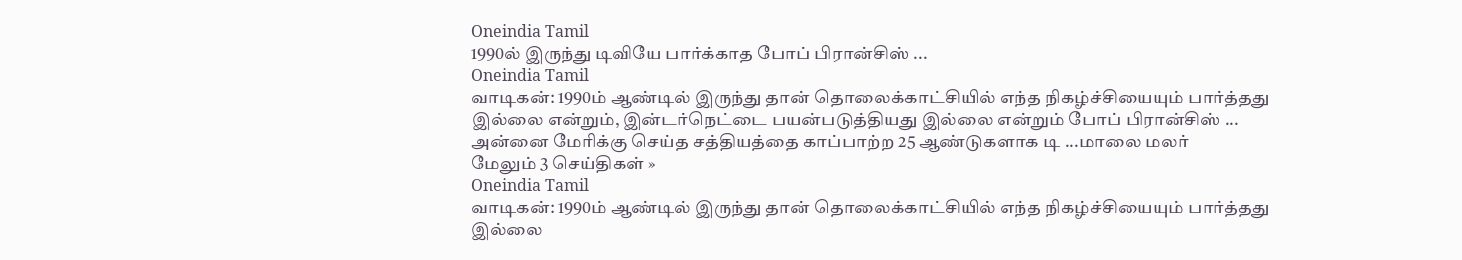Oneindia Tamil
1990ல் இருந்து டிவியே பார்க்காத போப் பிரான்சிஸ் ...
Oneindia Tamil
வாடிகன்: 1990ம் ஆண்டில் இருந்து தான் தொலைக்காட்சியில் எந்த நிகழ்ச்சியையும் பார்த்தது இல்லை என்றும், இன்டர்நெட்டை பயன்படுத்தியது இல்லை என்றும் போப் பிரான்சிஸ் ...
அன்னை மேரிக்கு செய்த சத்தியத்தை காப்பாற்ற 25 ஆண்டுகளாக டி ...மாலை மலர்
மேலும் 3 செய்திகள் »
Oneindia Tamil
வாடிகன்: 1990ம் ஆண்டில் இருந்து தான் தொலைக்காட்சியில் எந்த நிகழ்ச்சியையும் பார்த்தது இல்லை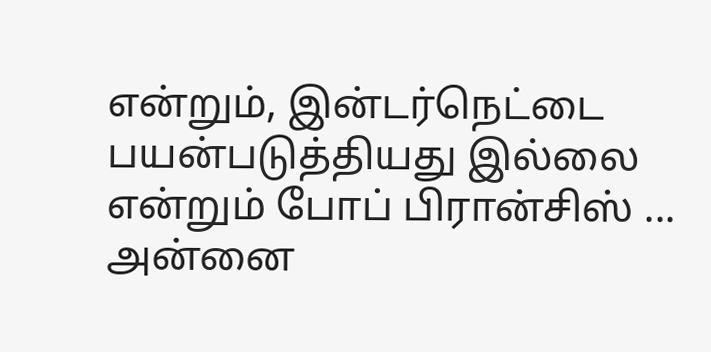என்றும், இன்டர்நெட்டை பயன்படுத்தியது இல்லை என்றும் போப் பிரான்சிஸ் ...
அன்னை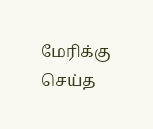மேரிக்கு செய்த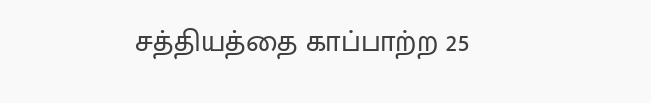சத்தியத்தை காப்பாற்ற 25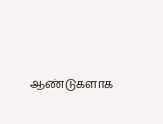ஆண்டுகளாக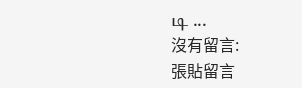டி ...
沒有留言:
張貼留言